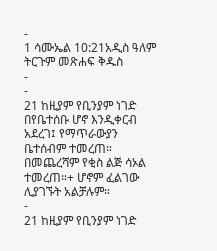-
1 ሳሙኤል 10:21አዲስ ዓለም ትርጉም መጽሐፍ ቅዱስ
-
-
21 ከዚያም የቢንያም ነገድ በየቤተሰቡ ሆኖ እንዲቀርብ አደረገ፤ የማጥራውያን ቤተሰብም ተመረጠ። በመጨረሻም የቂስ ልጅ ሳኦል ተመረጠ።+ ሆኖም ፈልገው ሊያገኙት አልቻሉም።
-
21 ከዚያም የቢንያም ነገድ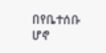በየቤተሰቡ ሆኖ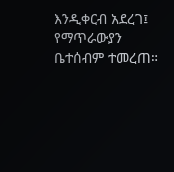እንዲቀርብ አደረገ፤ የማጥራውያን ቤተሰብም ተመረጠ።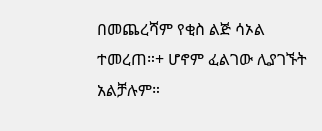በመጨረሻም የቂስ ልጅ ሳኦል ተመረጠ።+ ሆኖም ፈልገው ሊያገኙት አልቻሉም።